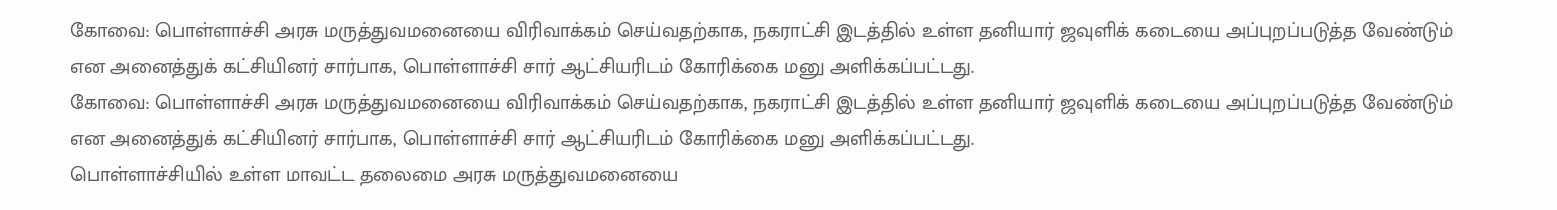கோவை: பொள்ளாச்சி அரசு மருத்துவமனையை விரிவாக்கம் செய்வதற்காக, நகராட்சி இடத்தில் உள்ள தனியார் ஜவுளிக் கடையை அப்புறப்படுத்த வேண்டும் என அனைத்துக் கட்சியினர் சார்பாக, பொள்ளாச்சி சார் ஆட்சியரிடம் கோரிக்கை மனு அளிக்கப்பட்டது.
கோவை: பொள்ளாச்சி அரசு மருத்துவமனையை விரிவாக்கம் செய்வதற்காக, நகராட்சி இடத்தில் உள்ள தனியார் ஜவுளிக் கடையை அப்புறப்படுத்த வேண்டும் என அனைத்துக் கட்சியினர் சார்பாக, பொள்ளாச்சி சார் ஆட்சியரிடம் கோரிக்கை மனு அளிக்கப்பட்டது.
பொள்ளாச்சியில் உள்ள மாவட்ட தலைமை அரசு மருத்துவமனையை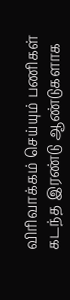விரிவாக்கம் செய்யும் பணிகள் கடந்த இரண்டு ஆண்டுகளாக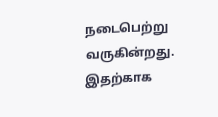நடைபெற்று வருகின்றது. இதற்காக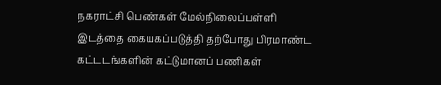நகராட்சி பெண்கள் மேல்நிலைப்பள்ளி இடத்தை கையகப்படுத்தி தற்போது பிரமாண்ட கட்டடங்களின் கட்டுமானப் பணிகள்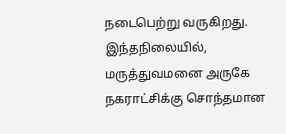நடைபெற்று வருகிறது. இந்தநிலையில், மருத்துவமனை அருகே நகராட்சிக்கு சொந்தமான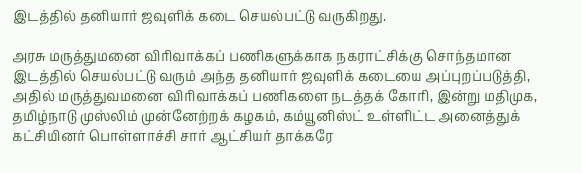இடத்தில் தனியார் ஜவுளிக் கடை செயல்பட்டு வருகிறது.

அரசு மருத்துமனை விரிவாக்கப் பணிகளுக்காக நகராட்சிக்கு சொந்தமான இடத்தில் செயல்பட்டு வரும் அந்த தனியார் ஜவுளிக் கடையை அப்புறப்படுத்தி, அதில் மருத்துவமனை விரிவாக்கப் பணிகளை நடத்தக் கோரி, இன்று மதிமுக, தமிழ்நாடு முஸ்லிம் முன்னேற்றக் கழகம், கம்யூனிஸ்ட் உள்ளிட்ட அனைத்துக் கட்சியினர் பொள்ளாச்சி சார் ஆட்சியர் தாக்கரே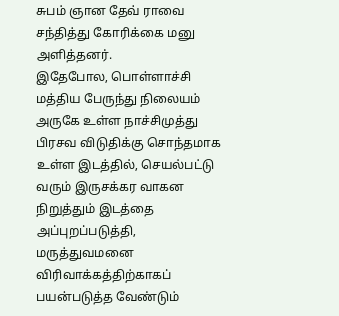சுபம் ஞான தேவ் ராவை சந்தித்து கோரிக்கை மனு அளித்தனர்.
இதேபோல, பொள்ளாச்சி மத்திய பேருந்து நிலையம் அருகே உள்ள நாச்சிமுத்து பிரசவ விடுதிக்கு சொந்தமாக உள்ள இடத்தில், செயல்பட்டு வரும் இருசக்கர வாகன நிறுத்தும் இடத்தை அப்புறப்படுத்தி, மருத்துவமனை விரிவாக்கத்திற்காகப் பயன்படுத்த வேண்டும்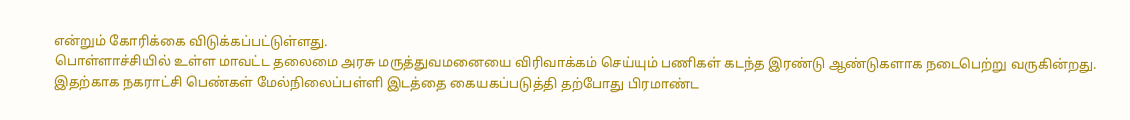என்றும் கோரிக்கை விடுக்கப்பட்டுள்ளது.
பொள்ளாச்சியில் உள்ள மாவட்ட தலைமை அரசு மருத்துவமனையை விரிவாக்கம் செய்யும் பணிகள் கடந்த இரண்டு ஆண்டுகளாக நடைபெற்று வருகின்றது. இதற்காக நகராட்சி பெண்கள் மேல்நிலைப்பள்ளி இடத்தை கையகப்படுத்தி தற்போது பிரமாண்ட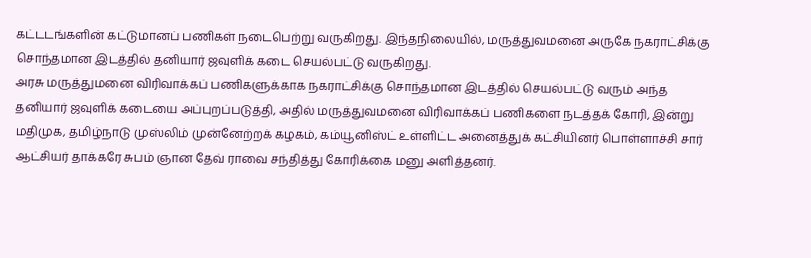கட்டடங்களின் கட்டுமானப் பணிகள் நடைபெற்று வருகிறது. இந்தநிலையில், மருத்துவமனை அருகே நகராட்சிக்கு சொந்தமான இடத்தில் தனியார் ஜவுளிக் கடை செயல்பட்டு வருகிறது.
அரசு மருத்துமனை விரிவாக்கப் பணிகளுக்காக நகராட்சிக்கு சொந்தமான இடத்தில் செயல்பட்டு வரும் அந்த தனியார் ஜவுளிக் கடையை அப்புறப்படுத்தி, அதில் மருத்துவமனை விரிவாக்கப் பணிகளை நடத்தக் கோரி, இன்று மதிமுக, தமிழ்நாடு முஸ்லிம் முன்னேற்றக் கழகம், கம்யூனிஸ்ட் உள்ளிட்ட அனைத்துக் கட்சியினர் பொள்ளாச்சி சார் ஆட்சியர் தாக்கரே சுபம் ஞான தேவ் ராவை சந்தித்து கோரிக்கை மனு அளித்தனர்.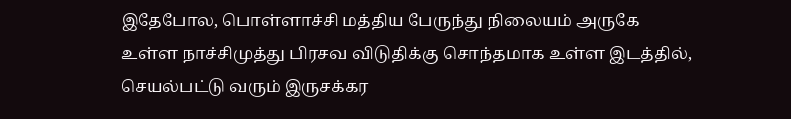இதேபோல, பொள்ளாச்சி மத்திய பேருந்து நிலையம் அருகே உள்ள நாச்சிமுத்து பிரசவ விடுதிக்கு சொந்தமாக உள்ள இடத்தில், செயல்பட்டு வரும் இருசக்கர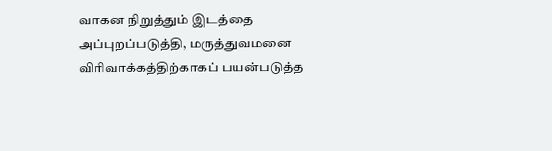வாகன நிறுத்தும் இடத்தை அப்புறப்படுத்தி, மருத்துவமனை விரிவாக்கத்திற்காகப் பயன்படுத்த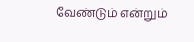வேண்டும் என்றும்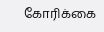கோரிக்கை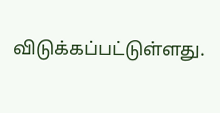விடுக்கப்பட்டுள்ளது.